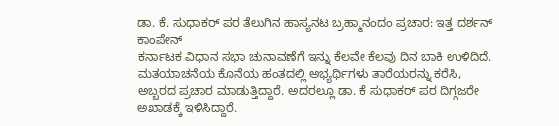ಡಾ. ಕೆ. ಸುಧಾಕರ್ ಪರ ತೆಲುಗಿನ ಹಾಸ್ಯನಟ ಬ್ರಹ್ಮಾನಂದಂ ಪ್ರಚಾರ: ಇತ್ತ ದರ್ಶನ್ ಕಾಂಪೇನ್
ಕರ್ನಾಟಕ ವಿಧಾನ ಸಭಾ ಚುನಾವಣೆಗೆ ಇನ್ನು ಕೆಲವೇ ಕೆಲವು ದಿನ ಬಾಕಿ ಉಳಿದಿದೆ. ಮತಯಾಚನೆಯ ಕೊನೆಯ ಹಂತದಲ್ಲಿ ಅಭ್ಯರ್ಥಿಗಳು ತಾರೆಯರನ್ನು ಕರೆಸಿ, ಅಬ್ಬರದ ಪ್ರಚಾರ ಮಾಡುತ್ತಿದ್ದಾರೆ. ಅದರಲ್ಲೂ ಡಾ. ಕೆ ಸುಧಾಕರ್ ಪರ ದಿಗ್ಗಜರೇ ಅಖಾಡಕ್ಕೆ ಇಳಿಸಿದ್ದಾರೆ.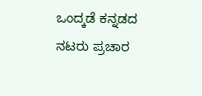ಒಂದ್ಕಡೆ ಕನ್ನಡದ ನಟರು ಪ್ರಚಾರ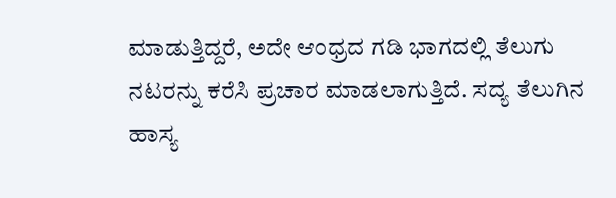ಮಾಡುತ್ತಿದ್ದರೆ, ಅದೇ ಆಂಧ್ರದ ಗಡಿ ಭಾಗದಲ್ಲಿ ತೆಲುಗು ನಟರನ್ನು ಕರೆಸಿ ಪ್ರಚಾರ ಮಾಡಲಾಗುತ್ತಿದೆ. ಸದ್ಯ ತೆಲುಗಿನ ಹಾಸ್ಯ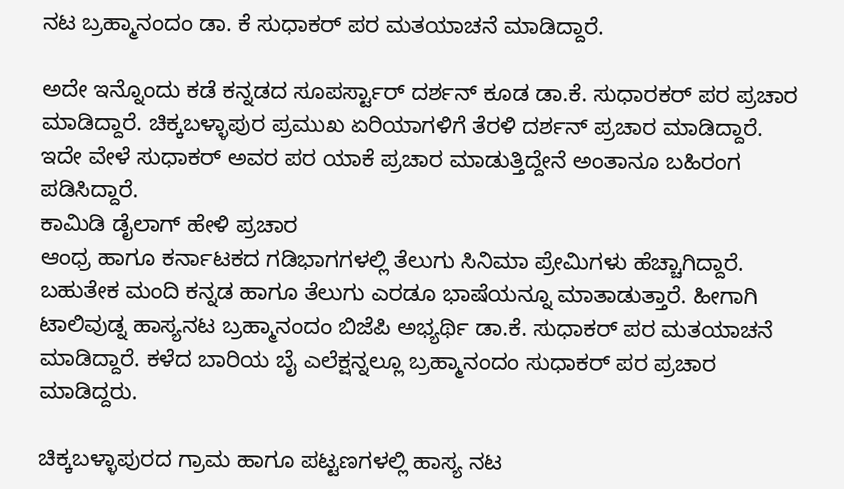ನಟ ಬ್ರಹ್ಮಾನಂದಂ ಡಾ. ಕೆ ಸುಧಾಕರ್ ಪರ ಮತಯಾಚನೆ ಮಾಡಿದ್ದಾರೆ.

ಅದೇ ಇನ್ನೊಂದು ಕಡೆ ಕನ್ನಡದ ಸೂಪರ್ಸ್ಟಾರ್ ದರ್ಶನ್ ಕೂಡ ಡಾ.ಕೆ. ಸುಧಾರಕರ್ ಪರ ಪ್ರಚಾರ ಮಾಡಿದ್ದಾರೆ. ಚಿಕ್ಕಬಳ್ಳಾಪುರ ಪ್ರಮುಖ ಏರಿಯಾಗಳಿಗೆ ತೆರಳಿ ದರ್ಶನ್ ಪ್ರಚಾರ ಮಾಡಿದ್ದಾರೆ. ಇದೇ ವೇಳೆ ಸುಧಾಕರ್ ಅವರ ಪರ ಯಾಕೆ ಪ್ರಚಾರ ಮಾಡುತ್ತಿದ್ದೇನೆ ಅಂತಾನೂ ಬಹಿರಂಗ ಪಡಿಸಿದ್ದಾರೆ.
ಕಾಮಿಡಿ ಡೈಲಾಗ್ ಹೇಳಿ ಪ್ರಚಾರ
ಆಂಧ್ರ ಹಾಗೂ ಕರ್ನಾಟಕದ ಗಡಿಭಾಗಗಳಲ್ಲಿ ತೆಲುಗು ಸಿನಿಮಾ ಪ್ರೇಮಿಗಳು ಹೆಚ್ಚಾಗಿದ್ದಾರೆ. ಬಹುತೇಕ ಮಂದಿ ಕನ್ನಡ ಹಾಗೂ ತೆಲುಗು ಎರಡೂ ಭಾಷೆಯನ್ನೂ ಮಾತಾಡುತ್ತಾರೆ. ಹೀಗಾಗಿ ಟಾಲಿವುಡ್ನ ಹಾಸ್ಯನಟ ಬ್ರಹ್ಮಾನಂದಂ ಬಿಜೆಪಿ ಅಭ್ಯರ್ಥಿ ಡಾ.ಕೆ. ಸುಧಾಕರ್ ಪರ ಮತಯಾಚನೆ ಮಾಡಿದ್ದಾರೆ. ಕಳೆದ ಬಾರಿಯ ಬೈ ಎಲೆಕ್ಷನ್ನಲ್ಲೂ ಬ್ರಹ್ಮಾನಂದಂ ಸುಧಾಕರ್ ಪರ ಪ್ರಚಾರ ಮಾಡಿದ್ದರು.

ಚಿಕ್ಕಬಳ್ಳಾಪುರದ ಗ್ರಾಮ ಹಾಗೂ ಪಟ್ಟಣಗಳಲ್ಲಿ ಹಾಸ್ಯ ನಟ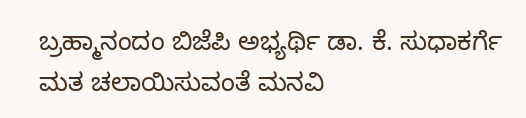ಬ್ರಹ್ಮಾನಂದಂ ಬಿಜೆಪಿ ಅಭ್ಯರ್ಥಿ ಡಾ. ಕೆ. ಸುಧಾಕರ್ಗೆ ಮತ ಚಲಾಯಿಸುವಂತೆ ಮನವಿ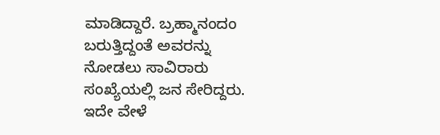ಮಾಡಿದ್ದಾರೆ. ಬ್ರಹ್ಮಾನಂದಂ ಬರುತ್ತಿದ್ದಂತೆ ಅವರನ್ನು ನೋಡಲು ಸಾವಿರಾರು ಸಂಖ್ಯೆಯಲ್ಲಿ ಜನ ಸೇರಿದ್ದರು. ಇದೇ ವೇಳೆ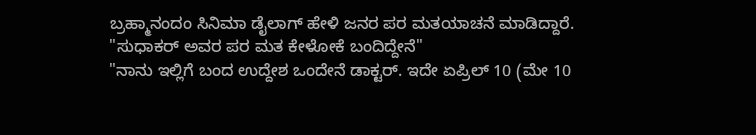ಬ್ರಹ್ಮಾನಂದಂ ಸಿನಿಮಾ ಡೈಲಾಗ್ ಹೇಳಿ ಜನರ ಪರ ಮತಯಾಚನೆ ಮಾಡಿದ್ದಾರೆ.
"ಸುಧಾಕರ್ ಅವರ ಪರ ಮತ ಕೇಳೋಕೆ ಬಂದಿದ್ದೇನೆ"
"ನಾನು ಇಲ್ಲಿಗೆ ಬಂದ ಉದ್ದೇಶ ಒಂದೇನೆ ಡಾಕ್ಟರ್. ಇದೇ ಏಪ್ರಿಲ್ 10 (ಮೇ 10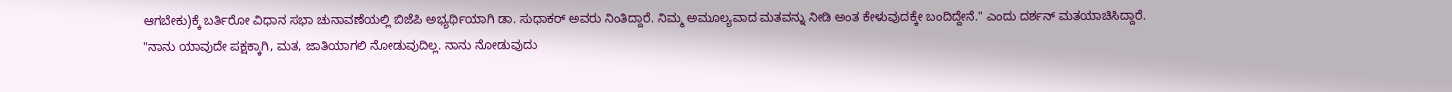ಆಗಬೇಕು)ಕ್ಕೆ ಬರ್ತಿರೋ ವಿಧಾನ ಸಭಾ ಚುನಾವಣೆಯಲ್ಲಿ ಬಿಜೆಪಿ ಅಭ್ಯರ್ಥಿಯಾಗಿ ಡಾ. ಸುಧಾಕರ್ ಅವರು ನಿಂತಿದ್ದಾರೆ. ನಿಮ್ಮ ಅಮೂಲ್ಯವಾದ ಮತವನ್ನು ನೀಡಿ ಅಂತ ಕೇಳುವುದಕ್ಕೇ ಬಂದಿದ್ದೇನೆ." ಎಂದು ದರ್ಶನ್ ಮತಯಾಚಿಸಿದ್ದಾರೆ.
"ನಾನು ಯಾವುದೇ ಪಕ್ಷಕ್ಕಾಗಿ, ಮತ, ಜಾತಿಯಾಗಲಿ ನೋಡುವುದಿಲ್ಲ. ನಾನು ನೋಡುವುದು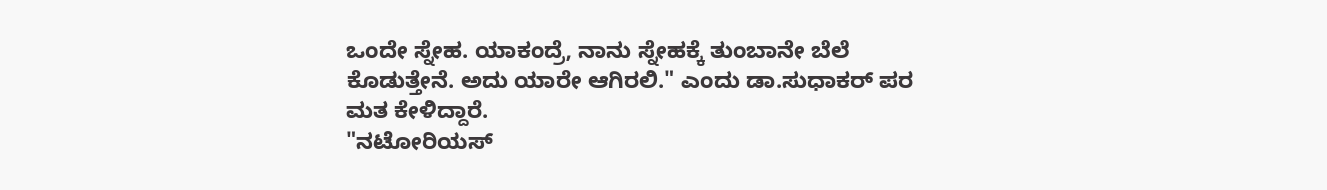ಒಂದೇ ಸ್ನೇಹ. ಯಾಕಂದ್ರೆ, ನಾನು ಸ್ನೇಹಕ್ಕೆ ತುಂಬಾನೇ ಬೆಲೆ ಕೊಡುತ್ತೇನೆ. ಅದು ಯಾರೇ ಆಗಿರಲಿ." ಎಂದು ಡಾ.ಸುಧಾಕರ್ ಪರ ಮತ ಕೇಳಿದ್ದಾರೆ.
"ನಟೋರಿಯಸ್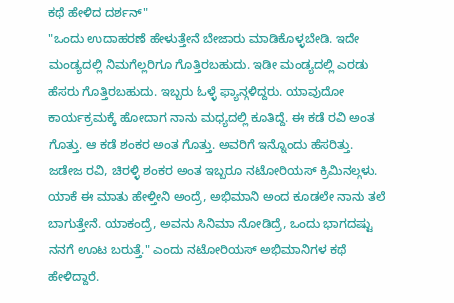ಕಥೆ ಹೇಳಿದ ದರ್ಶನ್"
"ಒಂದು ಉದಾಹರಣೆ ಹೇಳುತ್ತೇನೆ ಬೇಜಾರು ಮಾಡಿಕೊಳ್ಳಬೇಡಿ. ಇದೇ ಮಂಡ್ಯದಲ್ಲಿ ನಿಮಗೆಲ್ಲರಿಗೂ ಗೊತ್ತಿರಬಹುದು. ಇಡೀ ಮಂಡ್ಯದಲ್ಲಿ ಎರಡು ಹೆಸರು ಗೊತ್ತಿರಬಹುದು. ಇಬ್ಬರು ಓಳ್ಳೆ ಫ್ಯಾನ್ಗಳಿದ್ದರು. ಯಾವುದೋ ಕಾರ್ಯಕ್ರಮಕ್ಕೆ ಹೋದಾಗ ನಾನು ಮಧ್ಯದಲ್ಲಿ ಕೂತಿದ್ದೆ. ಈ ಕಡೆ ರವಿ ಅಂತ ಗೊತ್ತು. ಆ ಕಡೆ ಶಂಕರ ಅಂತ ಗೊತ್ತು. ಅವರಿಗೆ ಇನ್ನೊಂದು ಹೆಸರಿತ್ತು. ಜಡೇಜ ರವಿ, ಚಿರಳ್ಳಿ ಶಂಕರ ಅಂತ ಇಬ್ಬರೂ ನಟೋರಿಯಸ್ ಕ್ರಿಮಿನಲ್ಗಳು. ಯಾಕೆ ಈ ಮಾತು ಹೇಳ್ತೀನಿ ಅಂದ್ರೆ, ಅಭಿಮಾನಿ ಅಂದ ಕೂಡಲೇ ನಾನು ತಲೆ ಬಾಗುತ್ತೇನೆ. ಯಾಕಂದ್ರೆ, ಅವನು ಸಿನಿಮಾ ನೋಡಿದ್ರೆ, ಒಂದು ಭಾಗದಷ್ಟು ನನಗೆ ಊಟ ಬರುತ್ತೆ." ಎಂದು ನಟೋರಿಯಸ್ ಅಭಿಮಾನಿಗಳ ಕಥೆ ಹೇಳಿದ್ದಾರೆ.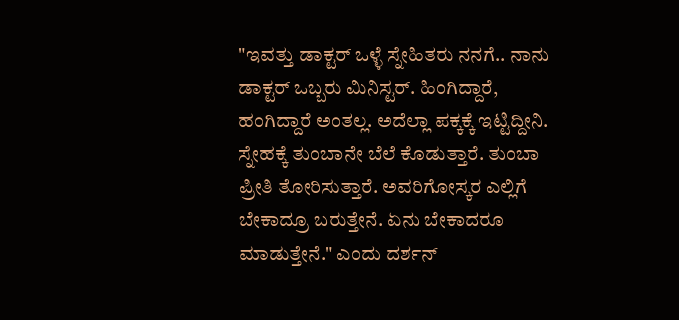"ಇವತ್ತು ಡಾಕ್ಟರ್ ಒಳ್ಳೆ ಸ್ನೇಹಿತರು ನನಗೆ.. ನಾನು ಡಾಕ್ಟರ್ ಒಬ್ಬರು ಮಿನಿಸ್ಟರ್. ಹಿಂಗಿದ್ದಾರೆ, ಹಂಗಿದ್ದಾರೆ ಅಂತಲ್ಲ. ಅದೆಲ್ಲಾ ಪಕ್ಕಕ್ಕೆ ಇಟ್ಟಿದ್ದೀನಿ. ಸ್ನೇಹಕ್ಕೆ ತುಂಬಾನೇ ಬೆಲೆ ಕೊಡುತ್ತಾರೆ. ತುಂಬಾ ಪ್ರೀತಿ ತೋರಿಸುತ್ತಾರೆ. ಅವರಿಗೋಸ್ಕರ ಎಲ್ಲಿಗೆ ಬೇಕಾದ್ರೂ ಬರುತ್ತೇನೆ. ಏನು ಬೇಕಾದರೂ ಮಾಡುತ್ತೇನೆ." ಎಂದು ದರ್ಶನ್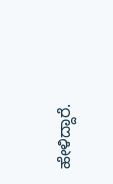ಹೇಳಿದ್ದಾರೆ.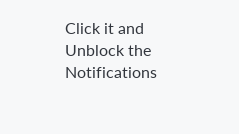Click it and Unblock the Notifications